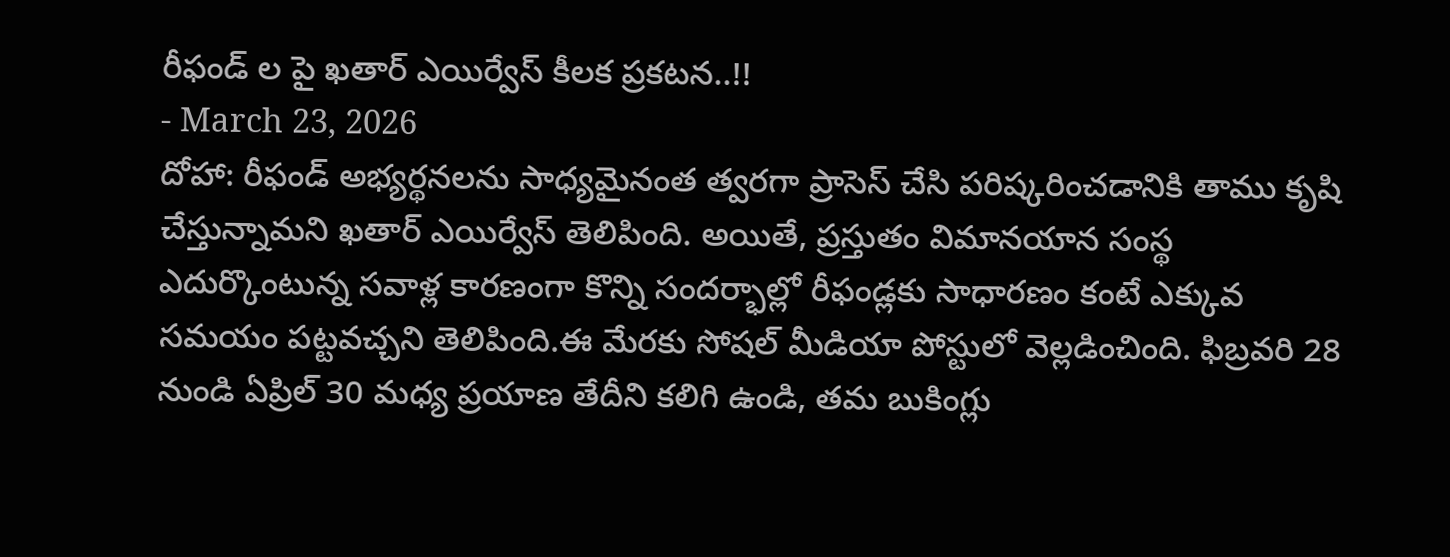రీఫండ్ ల పై ఖతార్ ఎయిర్వేస్ కీలక ప్రకటన..!!
- March 23, 2026
దోహా: రీఫండ్ అభ్యర్థనలను సాధ్యమైనంత త్వరగా ప్రాసెస్ చేసి పరిష్కరించడానికి తాము కృషి చేస్తున్నామని ఖతార్ ఎయిర్వేస్ తెలిపింది. అయితే, ప్రస్తుతం విమానయాన సంస్థ ఎదుర్కొంటున్న సవాళ్ల కారణంగా కొన్ని సందర్భాల్లో రీఫండ్లకు సాధారణం కంటే ఎక్కువ సమయం పట్టవచ్చని తెలిపింది.ఈ మేరకు సోషల్ మీడియా పోస్టులో వెల్లడించింది. ఫిబ్రవరి 28 నుండి ఏప్రిల్ 30 మధ్య ప్రయాణ తేదీని కలిగి ఉండి, తమ బుకింగ్లు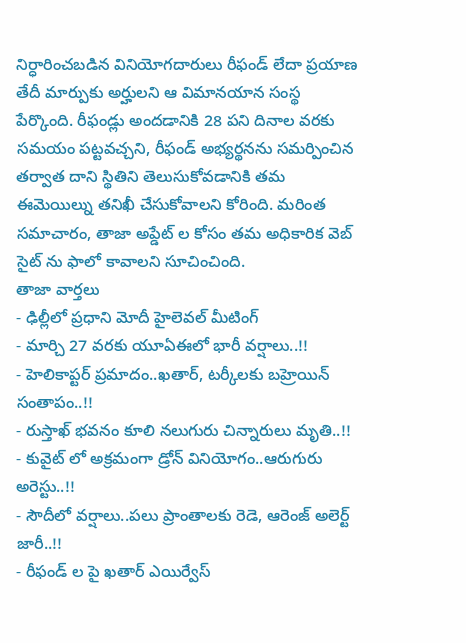నిర్ధారించబడిన వినియోగదారులు రీఫండ్ లేదా ప్రయాణ తేదీ మార్పుకు అర్హులని ఆ విమానయాన సంస్థ పేర్కొంది. రీఫండ్లు అందడానికి 28 పని దినాల వరకు సమయం పట్టవచ్చని, రీఫండ్ అభ్యర్థనను సమర్పించిన తర్వాత దాని స్థితిని తెలుసుకోవడానికి తమ ఈమెయిల్ను తనిఖీ చేసుకోవాలని కోరింది. మరింత సమాచారం, తాజా అప్డేట్ ల కోసం తమ అధికారిక వెబ్ సైట్ ను ఫాలో కావాలని సూచించింది.
తాజా వార్తలు
- ఢిల్లీలో ప్రధాని మోదీ హైలెవల్ మీటింగ్
- మార్చి 27 వరకు యూఏఈలో భారీ వర్షాలు..!!
- హెలికాప్టర్ ప్రమాదం..ఖతార్, టర్కీలకు బహ్రెయిన్ సంతాపం..!!
- రుస్తాఖ్ భవనం కూలి నలుగురు చిన్నారులు మృతి..!!
- కువైట్ లో అక్రమంగా డ్రోన్ వినియోగం..ఆరుగురు అరెస్టు..!!
- సౌదీలో వర్షాలు..పలు ప్రాంతాలకు రెడె, ఆరెంజ్ అలెర్ట్ జారీ..!!
- రీఫండ్ ల పై ఖతార్ ఎయిర్వేస్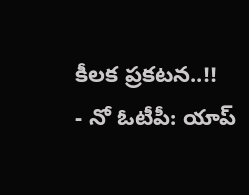కీలక ప్రకటన..!!
- నో ఓటీపీ: యాప్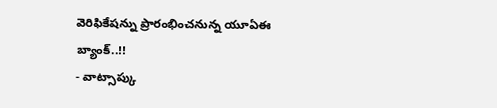వెరిఫికేషన్ను ప్రారంభించనున్న యూఏఈ బ్యాంక్..!!
- వాట్సాప్కు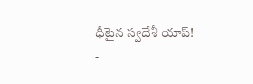ధీటైన స్వదేశీ యాప్!
-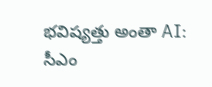భవిష్యత్తు అంతా AI: సీఎం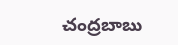చంద్రబాబు